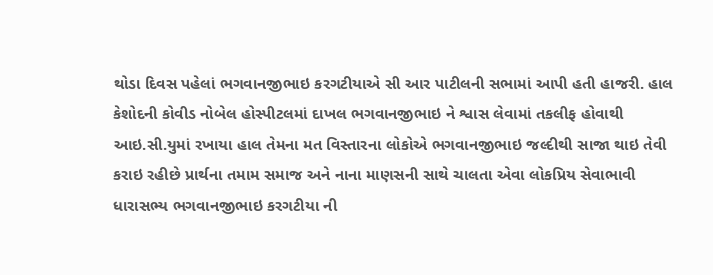થોડા દિવસ પહેલાં ભગવાનજીભાઇ કરગટીયાએ સી આર પાટીલની સભામાં આપી હતી હાજરી. હાલ કેશોદની કોવીડ નોબેલ હોસ્પીટલમાં દાખલ ભગવાનજીભાઇ ને શ્વાસ લેવામાં તકલીફ હોવાથી આઇ.સી.યુમાં રખાયા હાલ તેમના મત વિસ્તારના લોકોએ ભગવાનજીભાઇ જલ્દીથી સાજા થાઇ તેવી કરાઇ રહીછે પ્રાર્થના તમામ સમાજ અને નાના માણસની સાથે ચાલતા એવા લોકપ્રિય સેવાભાવી ધારાસભ્ય ભગવાનજીભાઇ કરગટીયા ની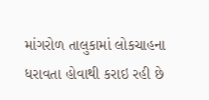માંગરોળ તાલુકામાં લોકચાહના ધરાવતા હોવાથી કરાઇ રહી છે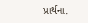પ્રાર્થના.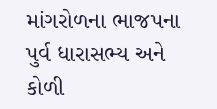માંગરોળના ભાજપના પુર્વ ધારાસભ્ય અને કોળી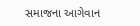સમાજના આગેવાન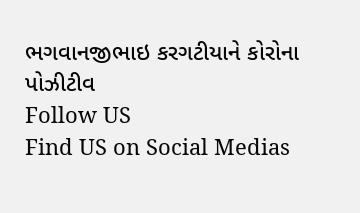ભગવાનજીભાઇ કરગટીયાને કોરોના પોઝીટીવ
Follow US
Find US on Social Medias